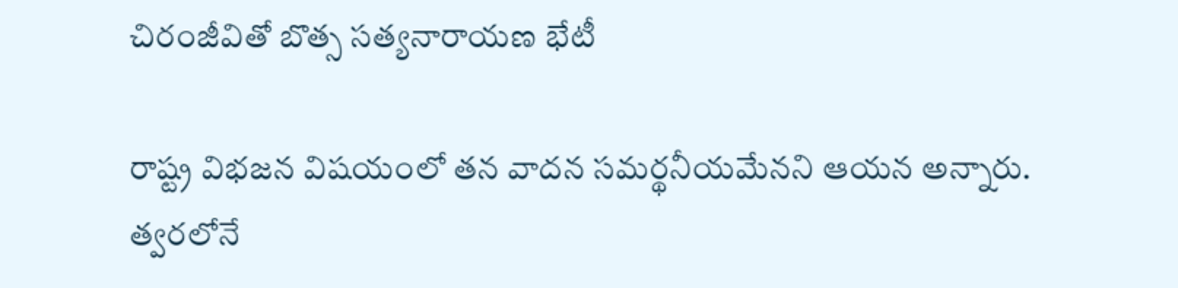చిరంజీవితో బొత్స సత్యనారాయణ భేటీ

రాష్ట్ర విభజన విషయంలో తన వాదన సమర్థనీయమేనని ఆయన అన్నారు. త్వరలోనే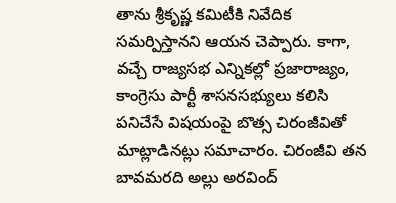తాను శ్రీకృష్ణ కమిటీకి నివేదిక సమర్పిస్తానని ఆయన చెప్పారు. కాగా, వచ్చే రాజ్యసభ ఎన్నికల్లో ప్రజారాజ్యం, కాంగ్రెసు పార్టీ శాసనసభ్యులు కలిసి పనిచేసే విషయంపై బొత్స చిరంజీవితో మాట్లాడినట్లు సమాచారం. చిరంజీవి తన బావమరది అల్లు అరవింద్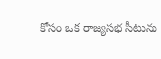కోసం ఒక రాజ్యసభ సీటును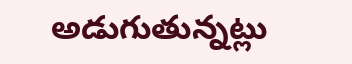అడుగుతున్నట్లు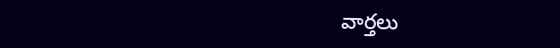వార్తలు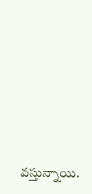వస్తున్నాయి.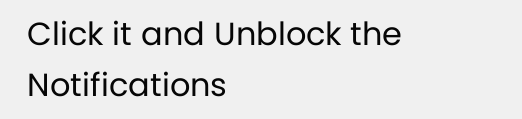Click it and Unblock the Notifications